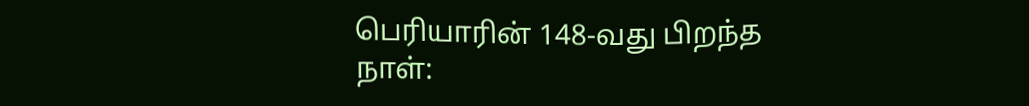பெரியாரின் 148-வது பிறந்த நாள்: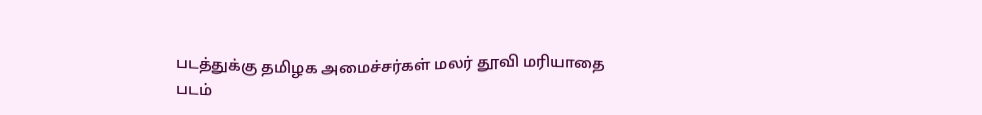படத்துக்கு தமிழக அமைச்சர்கள் மலர் தூவி மரியாதை
படம்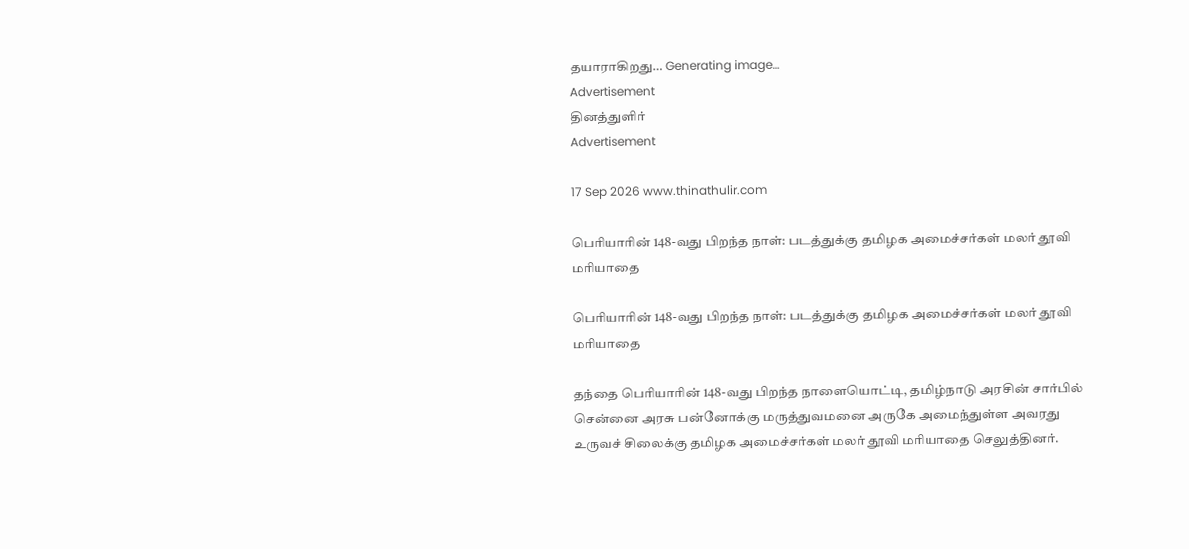தயாராகிறது… Generating image…
Advertisement
தினத்துளிர்
Advertisement

17 Sep 2026 www.thinathulir.com

பெரியாரின் 148-வது பிறந்த நாள்: படத்துக்கு தமிழக அமைச்சர்கள் மலர் தூவி மரியாதை

பெரியாரின் 148-வது பிறந்த நாள்: படத்துக்கு தமிழக அமைச்சர்கள் மலர் தூவி மரியாதை

தந்தை பெரியாரின் 148-வது பிறந்த நாளையொட்டி, தமிழ்நாடு அரசின் சார்பில் சென்னை அரசு பன்னோக்கு மருத்துவமனை அருகே அமைந்துள்ள அவரது உருவச் சிலைக்கு தமிழக அமைச்சர்கள் மலர் தூவி மரியாதை செலுத்தினர்.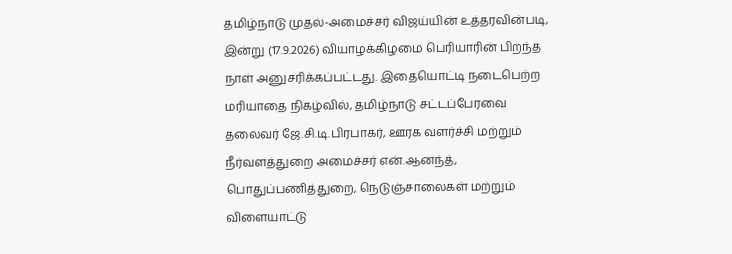தமிழ்நாடு முதல்-அமைச்சர் விஜய்யின் உத்தரவின்படி, இன்று (17.9.2026) வியாழக்கிழமை பெரியாரின் பிறந்த நாள் அனுசரிக்கப்பட்டது. இதையொட்டி நடைபெற்ற மரியாதை நிகழ்வில், தமிழ்நாடு சட்டப்பேரவை தலைவர் ஜே.சி.டி.பிரபாகர், ஊரக வளர்ச்சி மற்றும் நீர்வளத்துறை அமைச்சர் என்.ஆனந்த், பொதுப்பணித்துறை, நெடுஞ்சாலைகள் மற்றும் விளையாட்டு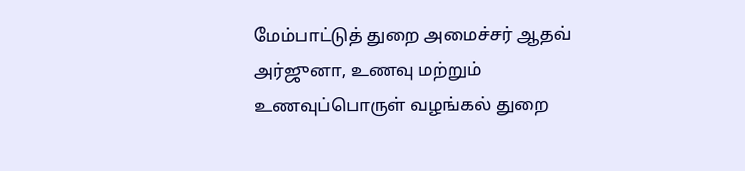மேம்பாட்டுத் துறை அமைச்சர் ஆதவ் அர்ஜுனா, உணவு மற்றும் உணவுப்பொருள் வழங்கல் துறை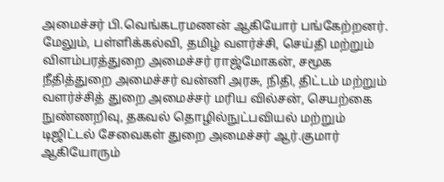அமைச்சர் பி.வெங்கடரமணன் ஆகியோர் பங்கேற்றனர். மேலும், பள்ளிக்கல்வி, தமிழ் வளர்ச்சி, செய்தி மற்றும் விளம்பரத்துறை அமைச்சர் ராஜ்மோகன், சமூக நீதித்துறை அமைச்சர் வன்னி அரசு, நிதி, திட்டம் மற்றும் வளர்ச்சித் துறை அமைச்சர் மரிய வில்சன், செயற்கை நுண்ணறிவு, தகவல் தொழில்நுட்பவியல் மற்றும் டிஜிட்டல் சேவைகள் துறை அமைச்சர் ஆர்.குமார் ஆகியோரும்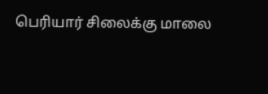பெரியார் சிலைக்கு மாலை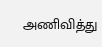அணிவித்து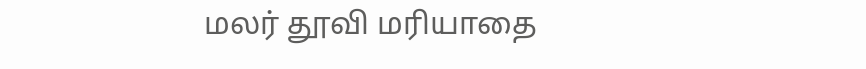மலர் தூவி மரியாதை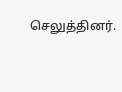செலுத்தினர்.